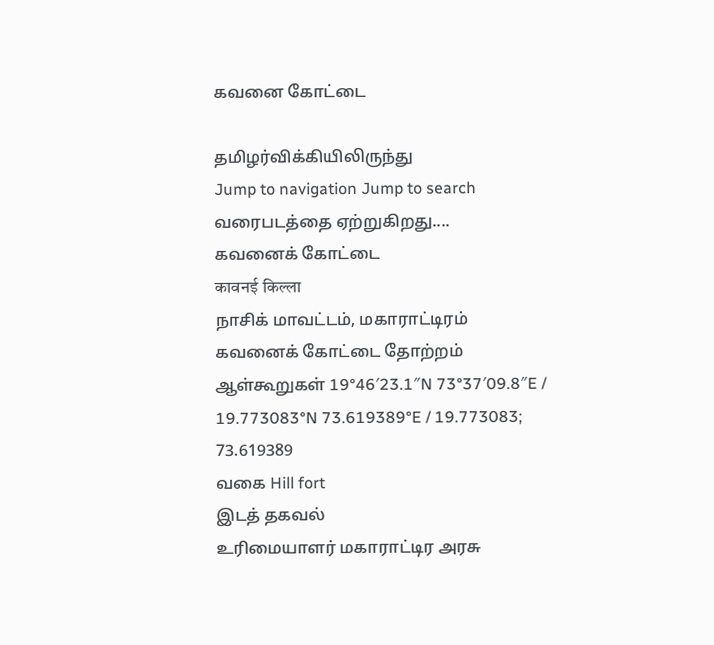கவனை கோட்டை

தமிழர்விக்கியிலிருந்து
Jump to navigation Jump to search
வரைபடத்தை ஏற்றுகிறது....
கவனைக் கோட்டை
कावनई किल्ला
நாசிக் மாவட்டம், மகாராட்டிரம்
கவனைக் கோட்டை தோற்றம்
ஆள்கூறுகள் 19°46′23.1″N 73°37′09.8″E / 19.773083°N 73.619389°E / 19.773083; 73.619389
வகை Hill fort
இடத் தகவல்
உரிமையாளர் மகாராட்டிர அரசு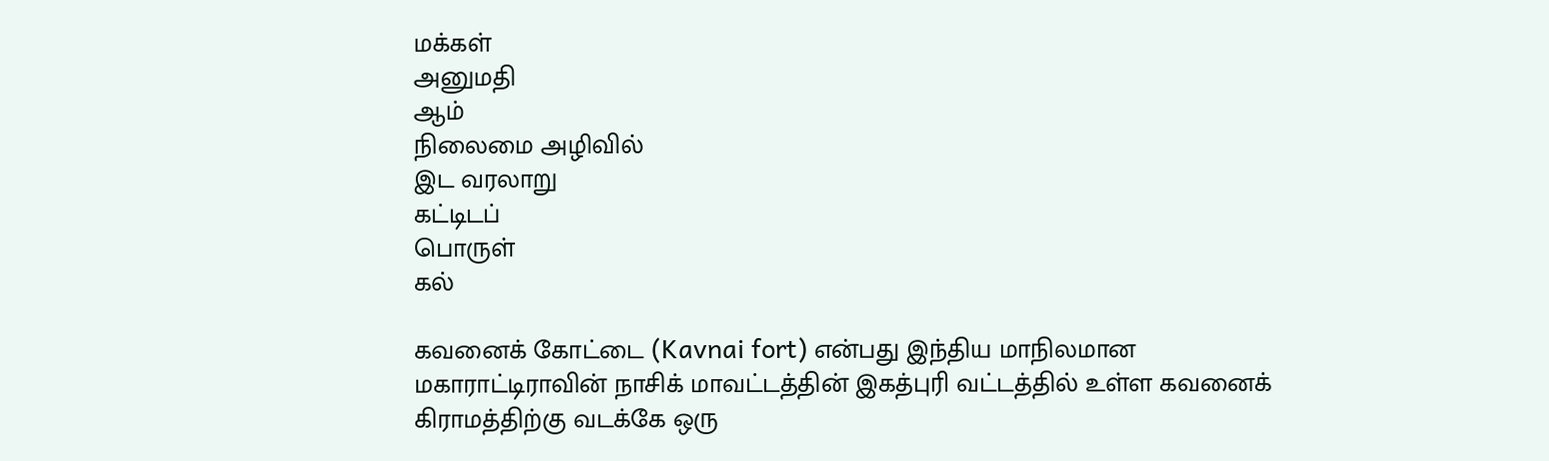மக்கள்
அனுமதி
ஆம்
நிலைமை அழிவில்
இட வரலாறு
கட்டிடப்
பொருள்
கல்

கவனைக் கோட்டை (Kavnai fort) என்பது இந்திய மாநிலமான மகாராட்டிராவின் நாசிக் மாவட்டத்தின் இகத்புரி வட்டத்தில் உள்ள கவனைக் கிராமத்திற்கு வடக்கே ஒரு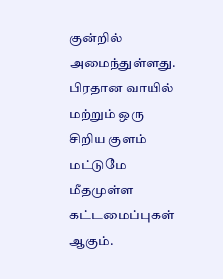குன்றில் அமைந்துள்ளது. பிரதான வாயில் மற்றும் ஒரு சிறிய குளம் மட்டுமே மீதமுள்ள கட்டமைப்புகள் ஆகும்.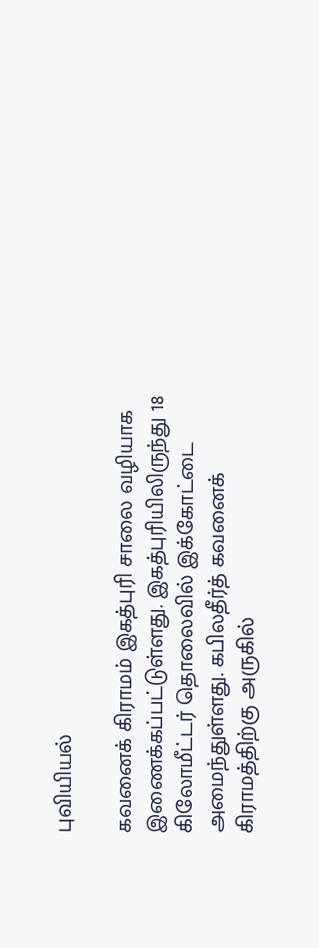புவியியல்

கவனைக் கிராமம் இகத்புரி சாலை வழியாக இணைக்கப்பட்டுள்ளது. இகத்புரியிலிருந்து 18 கிலோமீட்டர் தொலைவில் இக்கோட்டை அமைந்துள்ளது. கபிலதீர்த் கவனைக் கிராமத்திற்கு அருகில்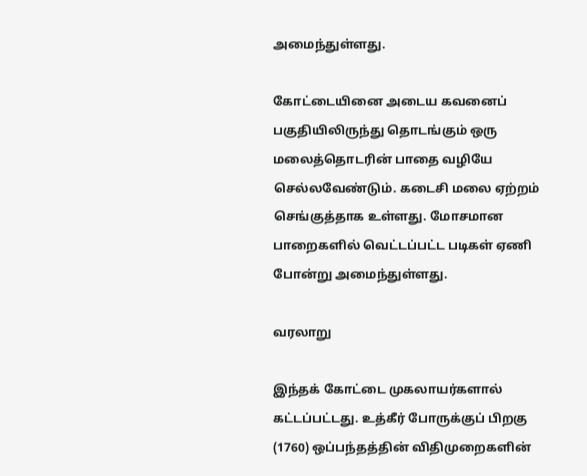அமைந்துள்ளது.

கோட்டையினை அடைய கவனைப் பகுதியிலிருந்து தொடங்கும் ஒரு மலைத்தொடரின் பாதை வழியே செல்லவேண்டும். கடைசி மலை ஏற்றம் செங்குத்தாக உள்ளது. மோசமான பாறைகளில் வெட்டப்பட்ட படிகள் ஏணி போன்று அமைந்துள்ளது.

வரலாறு

இந்தக் கோட்டை முகலாயர்களால் கட்டப்பட்டது. உத்கீர் போருக்குப் பிறகு (1760) ஒப்பந்தத்தின் விதிமுறைகளின்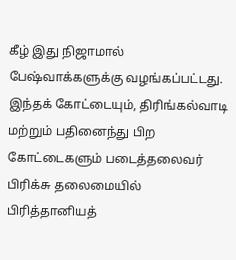கீழ் இது நிஜாமால் பேஷ்வாக்களுக்கு வழங்கப்பட்டது. இந்தக் கோட்டையும், திரிங்கல்வாடி மற்றும் பதினைந்து பிற கோட்டைகளும் படைத்தலைவர் பிரிக்சு தலைமையில் பிரித்தானியத்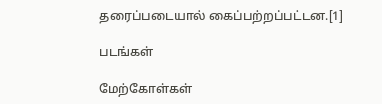தரைப்படையால் கைப்பற்றப்பட்டன.[1]

படங்கள்

மேற்கோள்கள்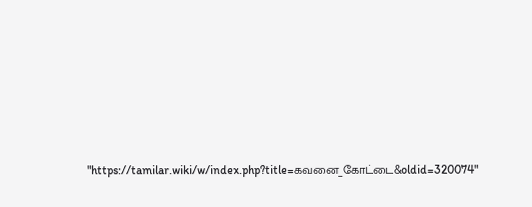"https://tamilar.wiki/w/index.php?title=கவனை_கோட்டை&oldid=320074"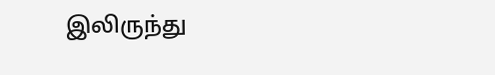இலிருந்து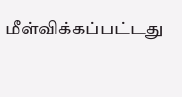மீள்விக்கப்பட்டது